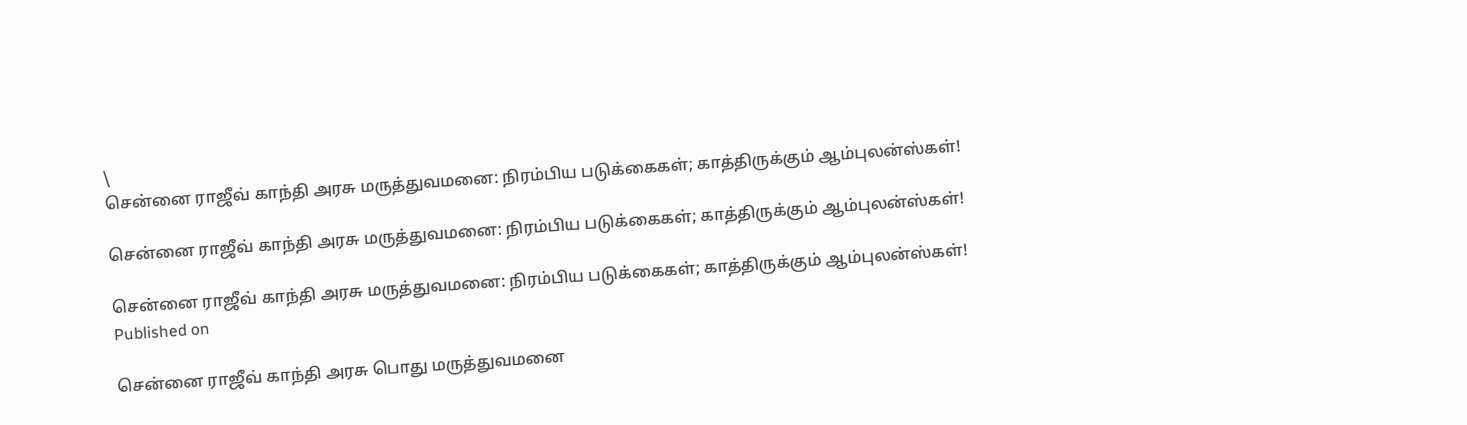\
சென்னை ராஜீவ் காந்தி அரசு மருத்துவமனை: நிரம்பிய படுக்கைகள்; காத்திருக்கும் ஆம்புலன்ஸ்கள்!

சென்னை ராஜீவ் காந்தி அரசு மருத்துவமனை: நிரம்பிய படுக்கைகள்; காத்திருக்கும் ஆம்புலன்ஸ்கள்!

சென்னை ராஜீவ் காந்தி அரசு மருத்துவமனை: நிரம்பிய படுக்கைகள்; காத்திருக்கும் ஆம்புலன்ஸ்கள்!
Published on

சென்னை ராஜீவ் காந்தி அரசு பொது மருத்துவமனை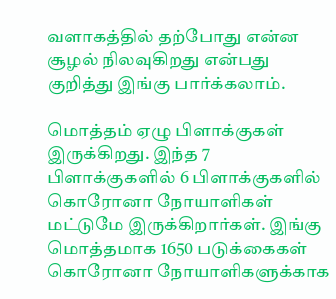வளாகத்தில் தற்போது என்ன சூழல் நிலவுகிறது என்பது குறித்து இங்கு பார்க்கலாம்.

மொத்தம் ஏழு பிளாக்குகள் இருக்கிறது. இந்த 7 பிளாக்குகளில் 6 பிளாக்குகளில் கொரோனா நோயாளிகள் மட்டுமே இருக்கிறார்கள். இங்கு மொத்தமாக 1650 படுக்கைகள் கொரோனா நோயாளிகளுக்காக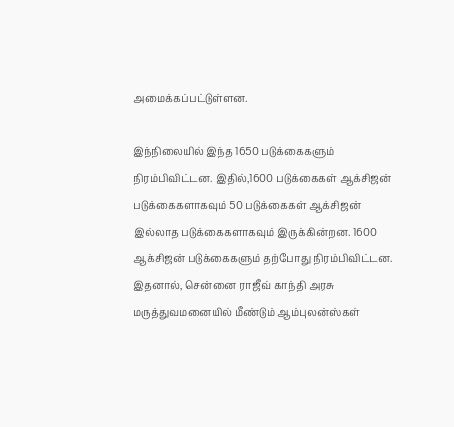அமைக்கப்பட்டுள்ளன.

இந்நிலையில் இந்த 1650 படுக்கைகளும் நிரம்பிவிட்டன. இதில்,1600 படுக்கைகள் ஆக்சிஜன் படுக்கைகளாகவும் 50 படுக்கைகள் ஆக்சிஜன் இல்லாத படுக்கைகளாகவும் இருக்கின்றன. 1600 ஆக்சிஜன் படுக்கைகளும் தற்போது நிரம்பிவிட்டன. இதனால், சென்னை ராஜீவ் காந்தி அரசு மருத்துவமனையில் மீண்டும் ஆம்புலன்ஸ்கள்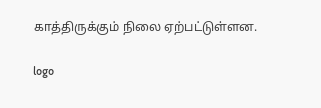காத்திருக்கும் நிலை ஏற்பட்டுள்ளன.

logo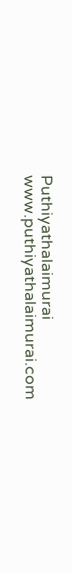Puthiyathalaimurai
www.puthiyathalaimurai.com